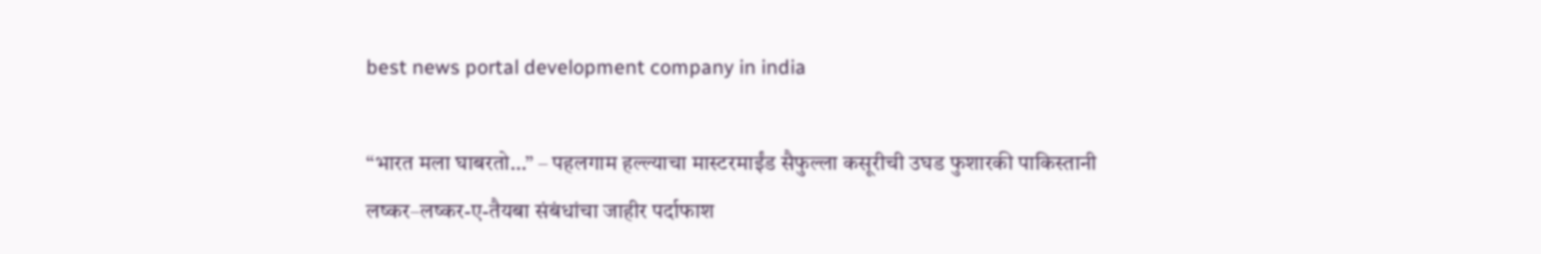best news portal development company in india

“भारत मला घाबरतो…” – पहलगाम हल्ल्याचा मास्टरमाईंड सैफुल्ला कसूरीची उघड फुशारकी पाकिस्तानी लष्कर–लष्कर-ए-तैयबा संबंधांचा जाहीर पर्दाफाश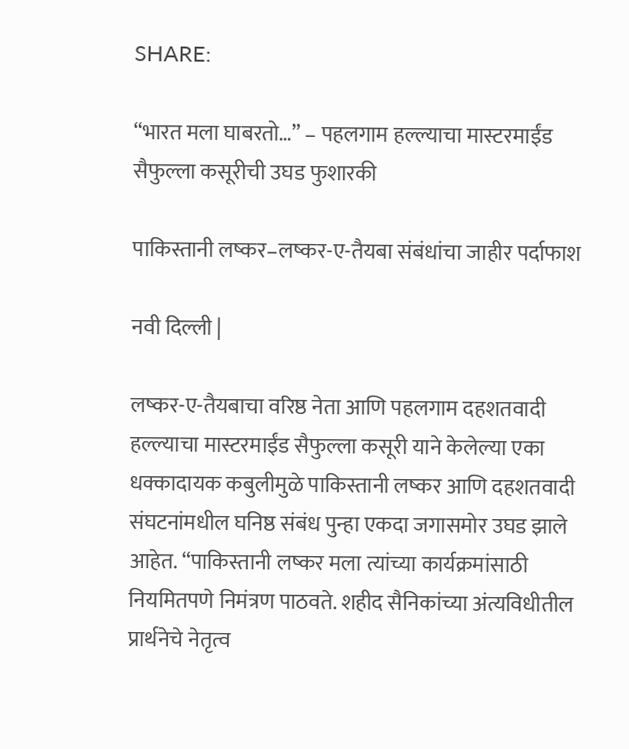SHARE:

“भारत मला घाबरतो…” – पहलगाम हल्ल्याचा मास्टरमाईंड सैफुल्ला कसूरीची उघड फुशारकी

पाकिस्तानी लष्कर–लष्कर-ए-तैयबा संबंधांचा जाहीर पर्दाफाश

नवी दिल्ली |

लष्कर-ए-तैयबाचा वरिष्ठ नेता आणि पहलगाम दहशतवादी हल्ल्याचा मास्टरमाईंड सैफुल्ला कसूरी याने केलेल्या एका धक्कादायक कबुलीमुळे पाकिस्तानी लष्कर आणि दहशतवादी संघटनांमधील घनिष्ठ संबंध पुन्हा एकदा जगासमोर उघड झाले आहेत. “पाकिस्तानी लष्कर मला त्यांच्या कार्यक्रमांसाठी नियमितपणे निमंत्रण पाठवते. शहीद सैनिकांच्या अंत्यविधीतील प्रार्थनेचे नेतृत्व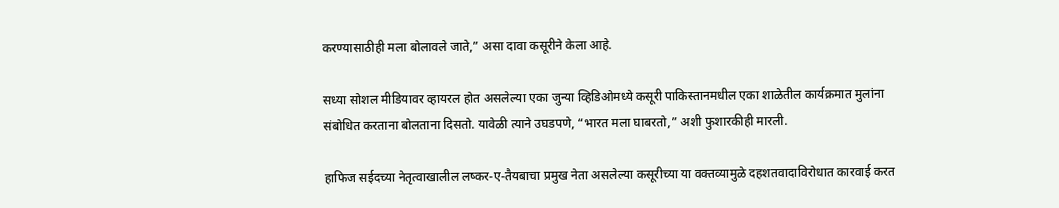करण्यासाठीही मला बोलावले जाते,” असा दावा कसूरीने केला आहे.

सध्या सोशल मीडियावर व्हायरल होत असलेल्या एका जुन्या व्हिडिओमध्ये कसूरी पाकिस्तानमधील एका शाळेतील कार्यक्रमात मुलांना संबोधित करताना बोलताना दिसतो. यावेळी त्याने उघडपणे, “भारत मला घाबरतो,” अशी फुशारकीही मारली.

हाफिज सईदच्या नेतृत्वाखालील लष्कर-ए-तैयबाचा प्रमुख नेता असलेल्या कसूरीच्या या वक्तव्यामुळे दहशतवादाविरोधात कारवाई करत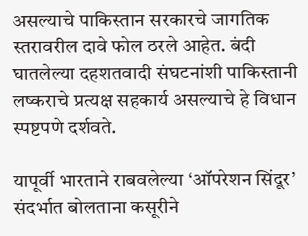असल्याचे पाकिस्तान सरकारचे जागतिक स्तरावरील दावे फोल ठरले आहेत. बंदी घातलेल्या दहशतवादी संघटनांशी पाकिस्तानी लष्कराचे प्रत्यक्ष सहकार्य असल्याचे हे विधान स्पष्टपणे दर्शवते.

यापूर्वी भारताने राबवलेल्या ‘ऑपरेशन सिंदूर’ संदर्भात बोलताना कसूरीने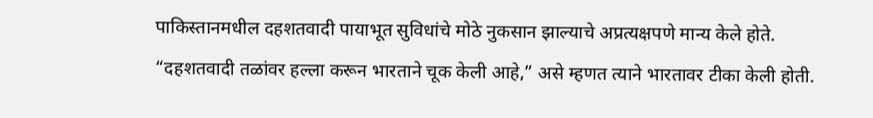पाकिस्तानमधील दहशतवादी पायाभूत सुविधांचे मोठे नुकसान झाल्याचे अप्रत्यक्षपणे मान्य केले होते. “दहशतवादी तळांवर हल्ला करून भारताने चूक केली आहे,” असे म्हणत त्याने भारतावर टीका केली होती.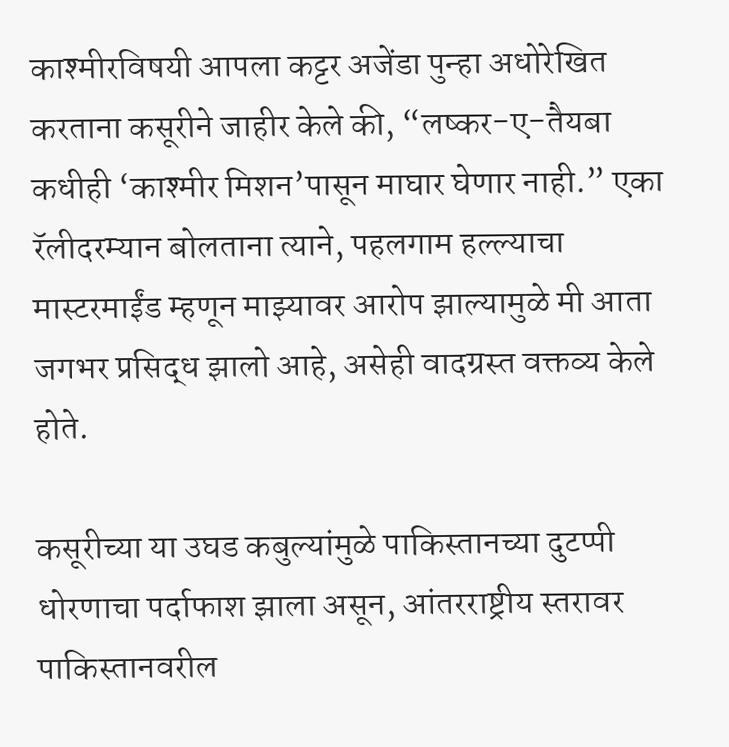काश्मीरविषयी आपला कट्टर अजेंडा पुन्हा अधोरेखित करताना कसूरीने जाहीर केले की, “लष्कर-ए-तैयबा कधीही ‘काश्मीर मिशन’पासून माघार घेणार नाही.” एका रॅलीदरम्यान बोलताना त्याने, पहलगाम हल्ल्याचा मास्टरमाईंड म्हणून माझ्यावर आरोप झाल्यामुळे मी आता जगभर प्रसिद्ध झालो आहे, असेही वादग्रस्त वक्तव्य केले होते.

कसूरीच्या या उघड कबुल्यांमुळे पाकिस्तानच्या दुटप्पी धोरणाचा पर्दाफाश झाला असून, आंतरराष्ट्रीय स्तरावर पाकिस्तानवरील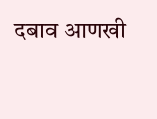दबाव आणखी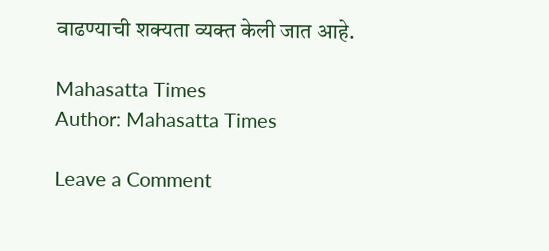वाढण्याची शक्यता व्यक्त केली जात आहे.

Mahasatta Times
Author: Mahasatta Times

Leave a Comment